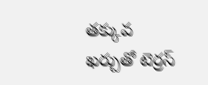తక్కువ ఖర్చుతో టెర్రస్‌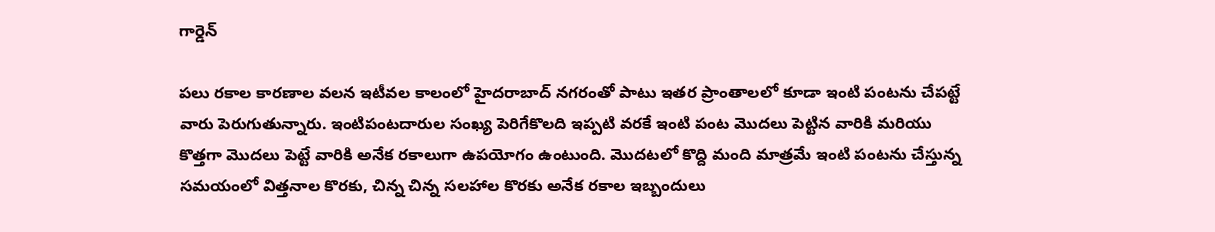గార్డెన్‌

పలు రకాల కారణాల వలన ఇటీవల కాలంలో హైదరాబాద్‌ నగరంతో పాటు ఇతర ప్రాంతాలలో కూడా ఇంటి పంటను చేపట్టే వారు పెరుగుతున్నారు. ఇంటిపంటదారుల సంఖ్య పెరిగేకొలది ఇప్పటి వరకే ఇంటి పంట మొదలు పెట్టిన వారికి మరియు కొత్తగా మొదలు పెట్టే వారికి అనేక రకాలుగా ఉపయోగం ఉంటుంది. మొదటలో కొద్ది మంది మాత్రమే ఇంటి పంటను చేస్తున్న సమయంలో విత్తనాల కొరకు, చిన్న చిన్న సలహాల కొరకు అనేక రకాల ఇబ్బందులు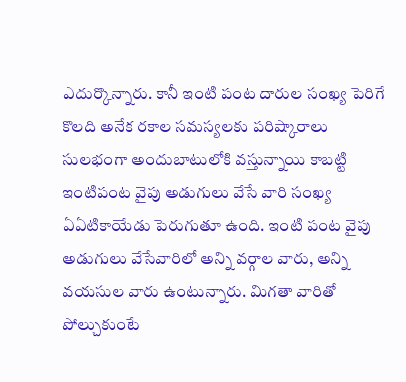ఎదుర్కొన్నారు. కానీ ఇంటి పంట దారుల సంఖ్య పెరిగే కొలది అనేక రకాల సమస్యలకు పరిష్కారాలు సులభంగా అందుబాటులోకి వస్తున్నాయి కాబట్టి ఇంటిపంట వైపు అడుగులు వేసే వారి సంఖ్య ఏఏటికాయేడు పెరుగుతూ ఉంది. ఇంటి పంట వైపు అడుగులు వేసేవారిలో అన్ని వర్గాల వారు, అన్ని వయసుల వారు ఉంటున్నారు. మిగతా వారితో పోల్చుకుంటే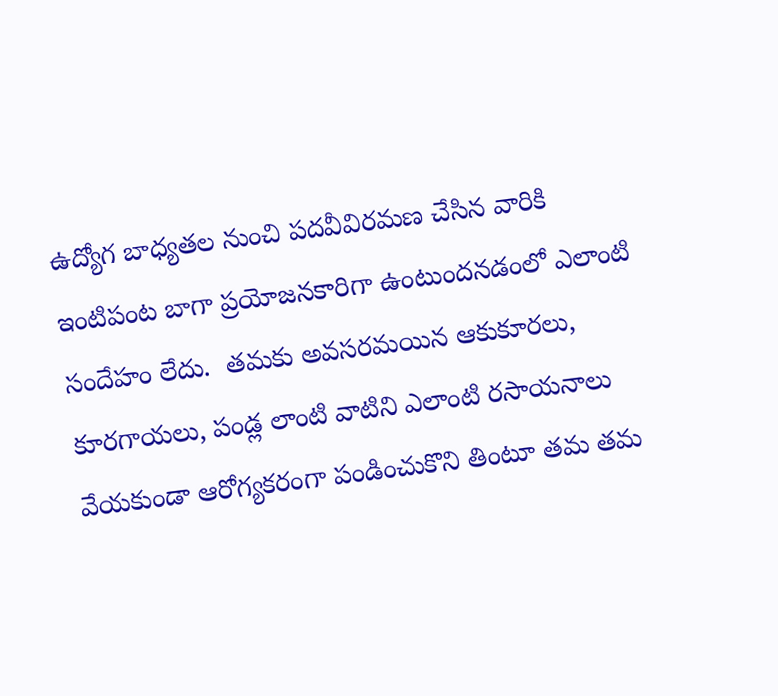ఉద్యోగ బాధ్యతల నుంచి పదవీవిరమణ చేసిన వారికి ఇంటిపంట బాగా ప్రయోజనకారిగా ఉంటుందనడంలో ఎలాంటి సందేహం లేదు.  తమకు అవసరమయిన ఆకుకూరలు, కూరగాయలు, పండ్ల లాంటి వాటిని ఎలాంటి రసాయనాలు వేయకుండా ఆరోగ్యకరంగా పండించుకొని తింటూ తమ తమ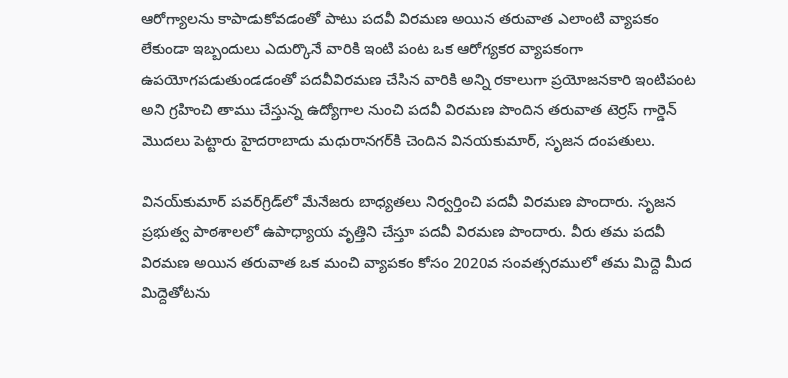ఆరోగ్యాలను కాపాడుకోవడంతో పాటు పదవీ విరమణ అయిన తరువాత ఎలాంటి వ్యాపకం లేకుండా ఇబ్బందులు ఎదుర్కొనే వారికి ఇంటి పంట ఒక ఆరోగ్యకర వ్యాపకంగా ఉపయోగపడుతుండడంతో పదవీవిరమణ చేసిన వారికి అన్ని రకాలుగా ప్రయోజనకారి ఇంటిపంట అని గ్రహించి తాము చేస్తున్న ఉద్యోగాల నుంచి పదవీ విరమణ పొందిన తరువాత టెర్రస్‌ గార్డెన్‌ మొదలు పెట్టారు హైదరాబాదు మధురానగర్‌కి చెందిన వినయకుమార్‌, సృజన దంపతులు.

వినయ్‌కుమార్‌ పవర్‌గ్రిడ్‌లో మేనేజరు బాధ్యతలు నిర్వర్తించి పదవీ విరమణ పొందారు. సృజన ప్రభుత్వ పాఠశాలలో ఉపాధ్యాయ వృత్తిని చేస్తూ పదవీ విరమణ పొందారు. వీరు తమ పదవీ విరమణ అయిన తరువాత ఒక మంచి వ్యాపకం కోసం 2020వ సంవత్సరములో తమ మిద్దె మీద మిద్దెతోటను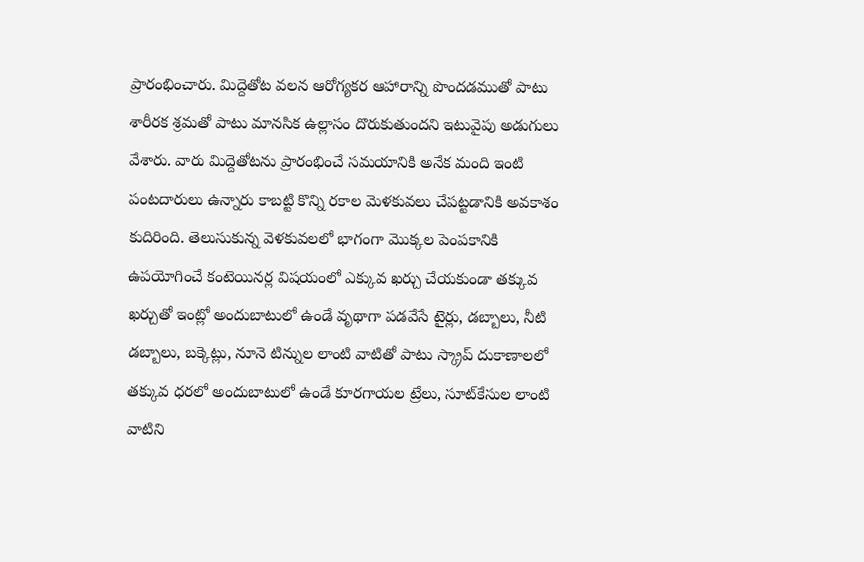ప్రారంభించారు. మిద్దెతోట వలన ఆరోగ్యకర ఆహారాన్ని పొందడముతో పాటు శారీరక శ్రమతో పాటు మానసిక ఉల్లాసం దొరుకుతుందని ఇటువైపు అడుగులు వేశారు. వారు మిద్దెతోటను ప్రారంభించే సమయానికి అనేక మంది ఇంటి పంటదారులు ఉన్నారు కాబట్టి కొన్ని రకాల మెళకువలు చేపట్టడానికి అవకాశం కుదిరింది. తెలుసుకున్న వెళకువలలో భాగంగా మొక్కల పెంపకానికి ఉపయోగించే కంటెయినర్ల విషయంలో ఎక్కువ ఖర్చు చేయకుండా తక్కువ ఖర్చుతో ఇంట్లో అందుబాటులో ఉండే వృథాగా పడవేసే టైర్లు, డబ్బాలు, నీటి డబ్బాలు, బక్కెట్లు, నూనె టిన్నుల లాంటి వాటితో పాటు స్క్రాప్‌ దుకాణాలలో తక్కువ ధరలో అందుబాటులో ఉండే కూరగాయల ట్రేలు, సూట్‌కేసుల లాంటి వాటిని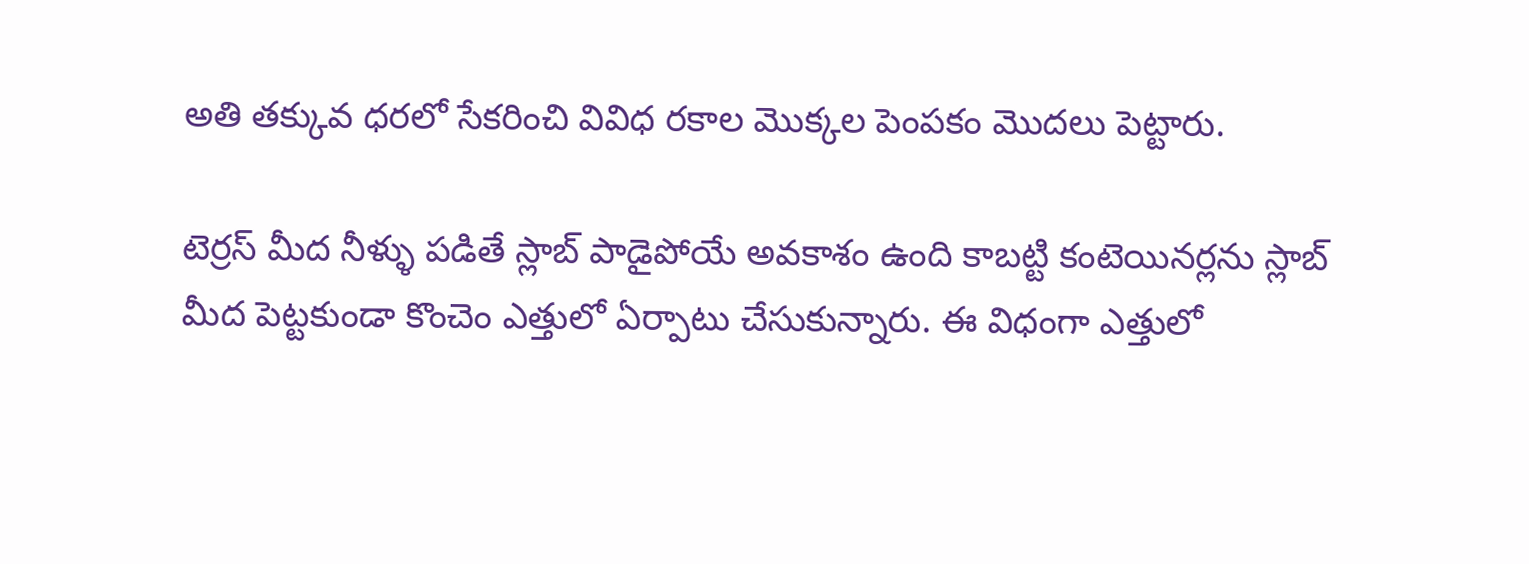అతి తక్కువ ధరలో సేకరించి వివిధ రకాల మొక్కల పెంపకం మొదలు పెట్టారు.

టెర్రస్‌ మీద నీళ్ళు పడితే స్లాబ్‌ పాడైపోయే అవకాశం ఉంది కాబట్టి కంటెయినర్లను స్లాబ్‌ మీద పెట్టకుండా కొంచెం ఎత్తులో ఏర్పాటు చేసుకున్నారు. ఈ విధంగా ఎత్తులో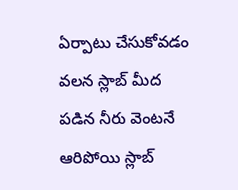ఏర్పాటు చేసుకోవడం వలన స్లాబ్‌ మీద పడిన నీరు వెంటనే ఆరిపోయి స్లాబ్‌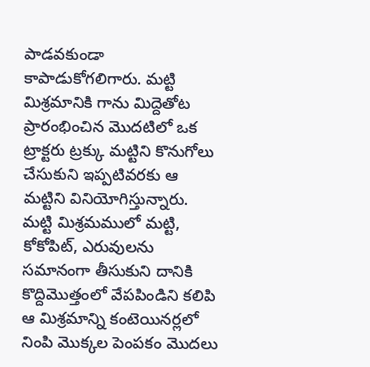పాడవకుండా కాపాడుకోగలిగారు. మట్టి మిశ్రమానికి గాను మిద్దెతోట ప్రారంభించిన మొదటిలో ఒక ట్రాక్టరు ట్రక్కు మట్టిని కొనుగోలు చేసుకుని ఇప్పటివరకు ఆ మట్టిని వినియోగిస్తున్నారు. మట్టి మిశ్రమములో మట్టి, కోకోపిట్‌, ఎరువులను సమానంగా తీసుకుని దానికి కొద్దిమొత్తంలో వేపపిండిని కలిపి ఆ మిశ్రమాన్ని కంటెయినర్లలో నింపి మొక్కల పెంపకం మొదలు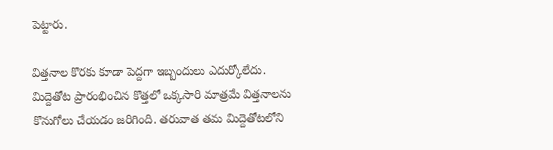పెట్టారు.

విత్తనాల కొరకు కూడా పెద్దగా ఇబ్బందులు ఎదుర్కోలేదు. మిద్దెతోట ప్రారంభించిన కొత్తలో ఒక్కసారి మాత్రమే విత్తనాలను కొనుగోలు చేయడం జరిగింది. తరువాత తమ మిద్దెతోటలోని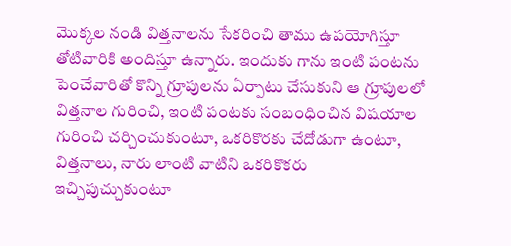మొక్కల నండి విత్తనాలను సేకరించి తాము ఉపయోగిస్తూ తోటివారికి అందిస్తూ ఉన్నారు. ఇందుకు గాను ఇంటి పంటను పెంచేవారితో కొన్ని గ్రూపులను ఏర్పాటు చేసుకుని ఆ గ్రూపులలో విత్తనాల గురించి, ఇంటి పంటకు సంబంధించిన విషయాల గురించి చర్చించుకుంటూ, ఒకరికొరకు చేదోడుగా ఉంటూ, విత్తనాలు, నారు లాంటి వాటిని ఒకరికొకరు ఇచ్చిపుచ్చుకుంటూ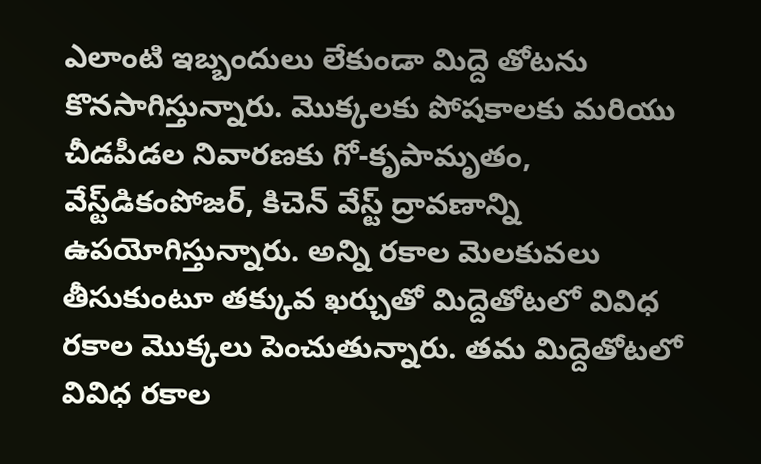ఎలాంటి ఇబ్బందులు లేకుండా మిద్దె తోటను కొనసాగిస్తున్నారు. మొక్కలకు పోషకాలకు మరియు చీడపీడల నివారణకు గో-కృపామృతం, వేస్ట్‌డికంపోజర్‌, కిచెన్‌ వేస్ట్‌ ద్రావణాన్ని ఉపయోగిస్తున్నారు. అన్ని రకాల మెలకువలు తీసుకుంటూ తక్కువ ఖర్చుతో మిద్దెతోటలో వివిధ రకాల మొక్కలు పెంచుతున్నారు. తమ మిద్దెతోటలో వివిధ రకాల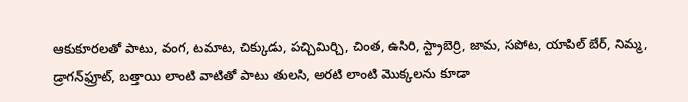ఆకుకూరలతో పాటు, వంగ, టమాట, చిక్కుడు, పచ్చిమిర్చి, చింత, ఉసిరి, స్ట్రాబెర్రి, జామ, సపోట, యాపిల్‌ బేర్‌, నిమ్మ, డ్రాగన్‌ఫ్రూట్‌, బత్తాయి లాంటి వాటితో పాటు తులసి, అరటి లాంటి మొక్కలను కూడా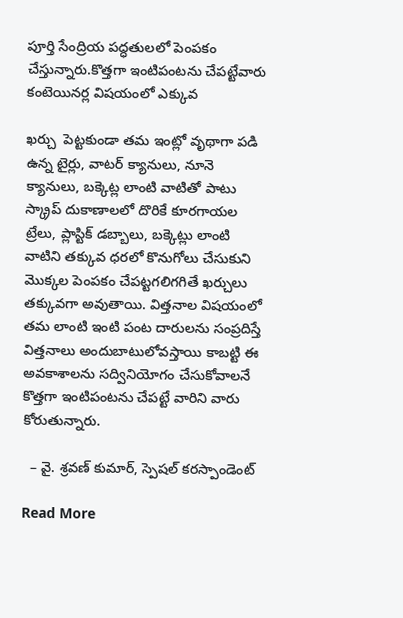పూర్తి సేంద్రియ పద్ధతులలో పెంపకం చేస్తున్నారు.కొత్తగా ఇంటిపంటను చేపట్టేవారు కంటెయినర్ల విషయంలో ఎక్కువ

ఖర్చు  పెట్టకుండా తమ ఇంట్లో వృథాగా పడి ఉన్న టైర్లు, వాటర్‌ క్యానులు, నూనె క్యానులు, బక్కెట్ల లాంటి వాటితో పాటు స్క్రాప్‌ దుకాణాలలో దొరికే కూరగాయల ట్రేలు, ప్లాస్టిక్‌ డబ్బాలు, బక్కెట్లు లాంటి వాటిని తక్కువ ధరలో కొనుగోలు చేసుకుని మొక్కల పెంపకం చేపట్టగలిగగితే ఖర్చులు తక్కువగా అవుతాయి. విత్తనాల విషయంలో తమ లాంటి ఇంటి పంట దారులను సంప్రదిస్తే విత్తనాలు అందుబాటులోవస్తాయి కాబట్టి ఈ అవకాశాలను సద్వినియోగం చేసుకోవాలనే కొత్తగా ఇంటిపంటను చేపట్టే వారిని వారు కోరుతున్నారు.

  – వై. శ్రవణ్‌ కుమార్‌, స్పెషల్‌ కరస్పాండెంట్‌

Read More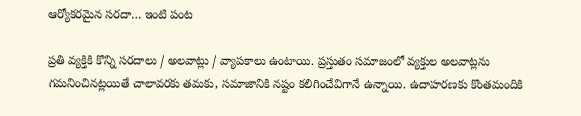ఆర్యోకరమైన సరదా… ఇంటి పంట

ప్రతి వ్యక్తికి కొన్ని సరదాలు / అలవాట్లు / వ్యాపకాలు ఉంటాయి. ప్రస్తుతం సమాజంలో వ్యక్తుల అలవాట్లను గమనించినట్లయితే చాలావరకు తమకు, సమాజానికి నష్టం కలిగించేవిగానే ఉన్నాయి. ఉదాహరణకు కొంతమందికి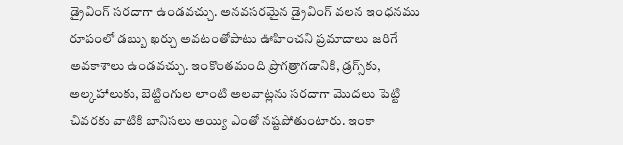డ్రైవింగ్‌ సరదాగా ఉండవచ్చు. అనవసరమైన డ్రైవింగ్‌ వలన ఇంధనము రూపంలో డబ్బు ఖర్చు అవటంతోపాటు ఊహించని ప్రమాదాలు జరిగే అవకాశాలు ఉండవచ్చు. ఇంకొంతమంది ప్రొగత్రాగడానికి, డ్రగ్స్‌కు, అల్కహాలుకు, బెట్టింగుల లాంటి అలవాట్లను సరదాగా మొదలు పెట్టి చివరకు వాటికి బానిసలు అయ్యి ఎంతో నష్టపోతుంటారు. ఇంకా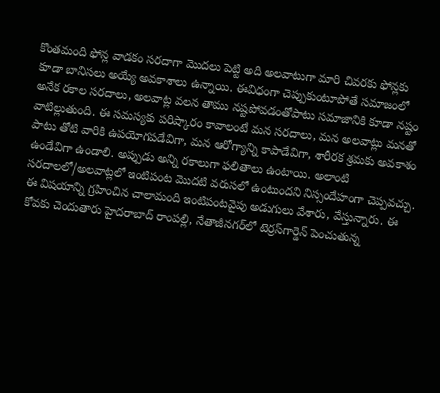కొంతమంది ఫోన్ల వాడకం సరదాగా మొదలు పెట్టి అది అలవాటుగా మారి చివరకు ఫోన్లకు కూడా బానిసలు అయ్యే అవకాశాలు ఉన్నాయి. ఈవిధంగా చెప్పుకుంటూపోతే సమాజంలో అనేక రకాల సరదాలు, అలవాట్ల వలన తాము నష్టపోవడంతోపాటు సమాజానికి కూడా నష్టం వాటిల్లుతుంది. ఈ సమస్యకు పరిష్కారం కావాలంటే మన సరదాలు, మన అలవాట్లు మనతో పాటు తోటి వారికి ఉపయోగపడేవిగా, మన ఆరోగ్యాన్ని కాపాడేవిగా, శారీరక శ్రమకు అవకాశం ఉండేవిగా ఉండాలి. అప్పుడు అన్ని రకాలుగా ఫలితాలు ఉంటాయి. అలాంటి సరదాలలో/అలవాట్లలో ఇంటిపంట మొదటి వరుసలో ఉంటుందని నిస్సందేహంగా చెప్పవచ్చు. ఈ విషయాన్ని గ్రహించిన చాలామంది ఇంటిపంటవైపు అడుగులు వేశారు, వేస్తున్నారు. ఈ కోవకు చెందుతారు హైదరాబాద్‌ రాంపల్లి, నేతాజీనగర్‌లో టెర్రస్‌గార్డెన్‌ పెంచుతున్న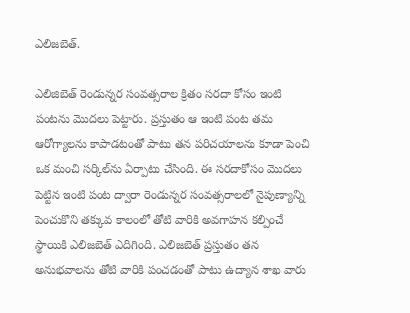ఎలిజబెత్‌.

ఎలిజిబెత్‌ రెండున్నర సంవత్సరాల క్రితం సరదా కోసం ఇంటి పంటను మొదలు పెట్టారు. ప్రస్తుతం ఆ ఇంటి పంట తమ ఆరోగ్యాలను కాపాడటంతో పాటు తన పరిచయాలను కూడా పెంచి ఒక మంచి సర్కిల్‌ను ఏర్పాటు చేసింది. ఈ సరదాకోసం మొదలు పెట్టిన ఇంటి పంట ద్వారా రెండున్నర సంవత్సరాలలో నైపుణ్యాన్ని పెంచుకొని తక్కువ కాలంలో తోటి వారికి అవగాహన కల్పించే స్థాయికి ఎలిజబెత్‌ ఎదిగింది. ఎలిజబెత్‌ ప్రస్తుతం తన అనుభవాలను తోటి వారికి పంచడంతో పాటు ఉద్యాన శాఖ వారు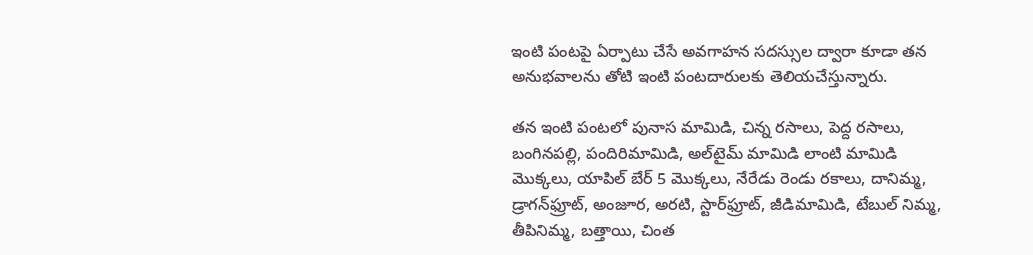ఇంటి పంటపై ఏర్పాటు చేసే అవగాహన సదస్సుల ద్వారా కూడా తన అనుభవాలను తోటి ఇంటి పంటదారులకు తెలియచేస్తున్నారు.

తన ఇంటి పంటలో పునాస మామిడి, చిన్న రసాలు, పెద్ద రసాలు, బంగినపల్లి, పందిరిమామిడి, అల్‌టైమ్‌ మామిడి లాంటి మామిడి మొక్కలు, యాపిల్‌ బేర్‌ 5 మొక్కలు, నేరేడు రెండు రకాలు, దానిమ్మ, డ్రాగన్‌ఫ్రూట్‌, అంజూర, అరటి, స్టార్‌ఫ్రూట్‌, జీడిమామిడి, టేబుల్‌ నిమ్మ, తీపినిమ్మ, బత్తాయి, చింత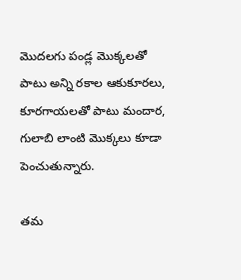మొదలగు పండ్ల మొక్కలతో పాటు అన్ని రకాల ఆకుకూరలు, కూరగాయలతో పాటు మందార, గులాబి లాంటి మొక్కలు కూడా పెంచుతున్నారు.

తమ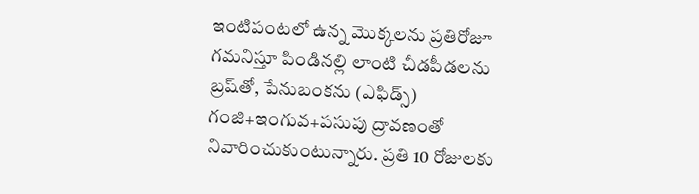ఇంటిపంటలో ఉన్న మొక్కలను ప్రతిరోజూ గమనిస్తూ పిండినల్లి లాంటి చీడపీడలను బ్రష్‌తో, పేనుబంకను (ఎఫిడ్స్‌) గంజి+ఇంగువ+పసుపు ద్రావణంతో నివారించుకుంటున్నారు. ప్రతి 10 రోజులకు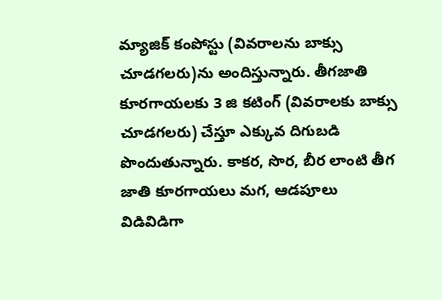మ్యాజిక్‌ కంపోస్టు (వివరాలను బాక్సు చూడగలరు)ను అందిస్తున్నారు. తీగజాతి కూరగాయలకు 3 జి కటింగ్‌ (వివరాలకు బాక్సు చూడగలరు) చేస్తూ ఎక్కువ దిగుబడి పొందుతున్నారు. కాకర, సొర, బీర లాంటి తీగ జాతి కూరగాయలు మగ, ఆడపూలు విడివిడిగా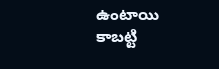ఉంటాయి కాబట్టి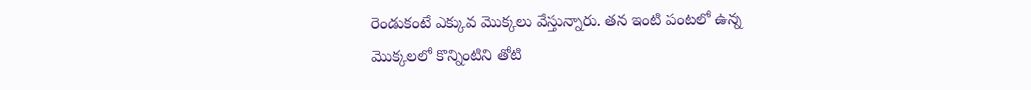రెండుకంటే ఎక్కువ మొక్కలు వేస్తున్నారు. తన ఇంటి పంటలో ఉన్న మొక్కలలో కొన్నింటిని తోటి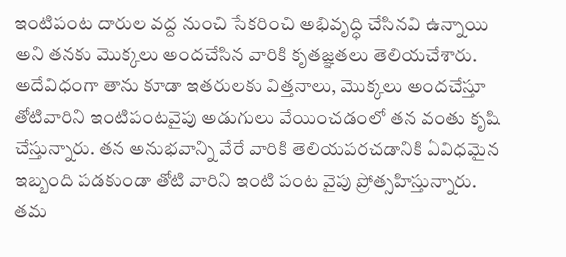ఇంటిపంట దారుల వద్ద నుంచి సేకరించి అభివృద్ధి చేసినవి ఉన్నాయి అని తనకు మొక్కలు అందచేసిన వారికి కృతజ్ఞతలు తెలియచేశారు. అదేవిధంగా తాను కూడా ఇతరులకు విత్తనాలు, మొక్కలు అందచేస్తూ తోటివారిని ఇంటిపంటవైపు అడుగులు వేయించడంలో తన వంతు కృషి చేస్తున్నారు. తన అనుభవాన్ని వేరే వారికి తెలియపరచడానికి ఏవిధమైన ఇబ్బంది పడకుండా తోటి వారిని ఇంటి పంట వైపు ప్రోత్సహిస్తున్నారు. తమ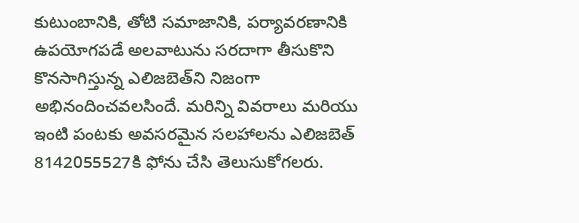కుటుంబానికి, తోటి సమాజానికి, పర్యావరణానికి ఉపయోగపడే అలవాటును సరదాగా తీసుకొని కొనసాగిస్తున్న ఎలిజబెత్‌ని నిజంగా అభినందించవలసిందే. మరిన్ని వివరాలు మరియు ఇంటి పంటకు అవసరమైన సలహాలను ఎలిజబెత్‌ 8142055527కి ఫోను చేసి తెలుసుకోగలరు.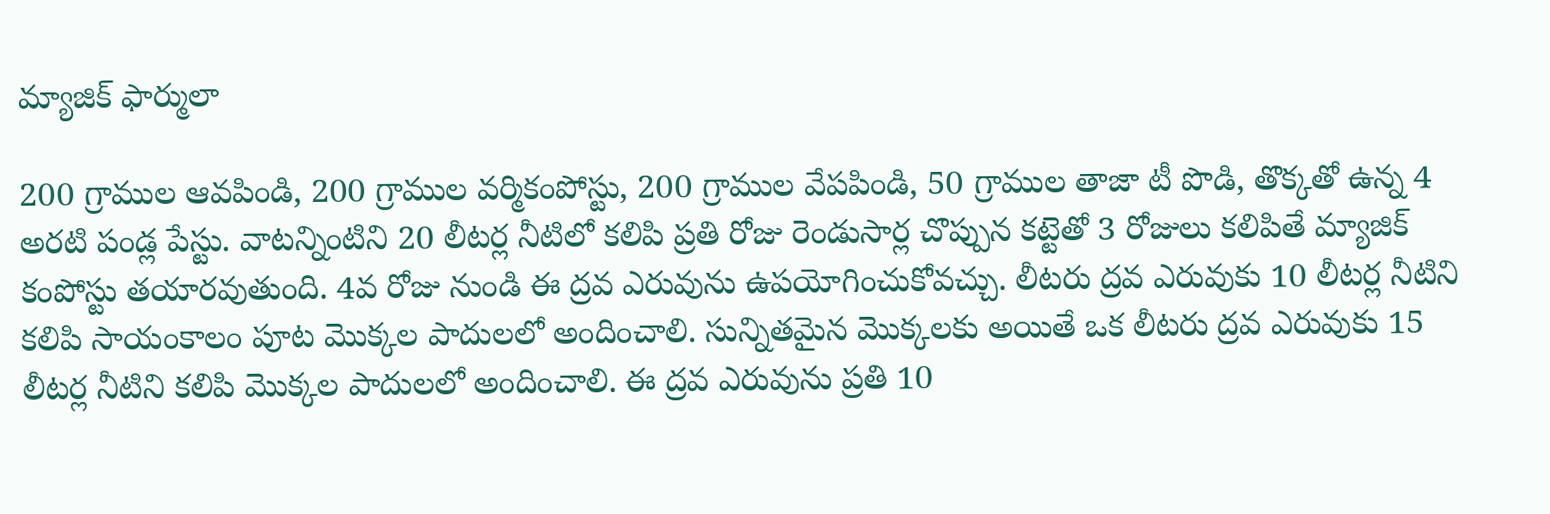మ్యాజిక్‌ ఫార్ములా

200 గ్రాముల ఆవపిండి, 200 గ్రాముల వర్మికంపోస్టు, 200 గ్రాముల వేపపిండి, 50 గ్రాముల తాజా టీ పొడి, తొక్కతో ఉన్న 4 అరటి పండ్ల పేస్టు. వాటన్నింటిని 20 లీటర్ల నీటిలో కలిపి ప్రతి రోజు రెండుసార్ల చొప్పున కట్టెతో 3 రోజులు కలిపితే మ్యాజిక్‌ కంపోస్టు తయారవుతుంది. 4వ రోజు నుండి ఈ ద్రవ ఎరువును ఉపయోగించుకోవచ్చు. లీటరు ద్రవ ఎరువుకు 10 లీటర్ల నీటిని కలిపి సాయంకాలం పూట మొక్కల పాదులలో అందించాలి. సున్నితమైన మొక్కలకు అయితే ఒక లీటరు ద్రవ ఎరువుకు 15 లీటర్ల నీటిని కలిపి మొక్కల పాదులలో అందించాలి. ఈ ద్రవ ఎరువును ప్రతి 10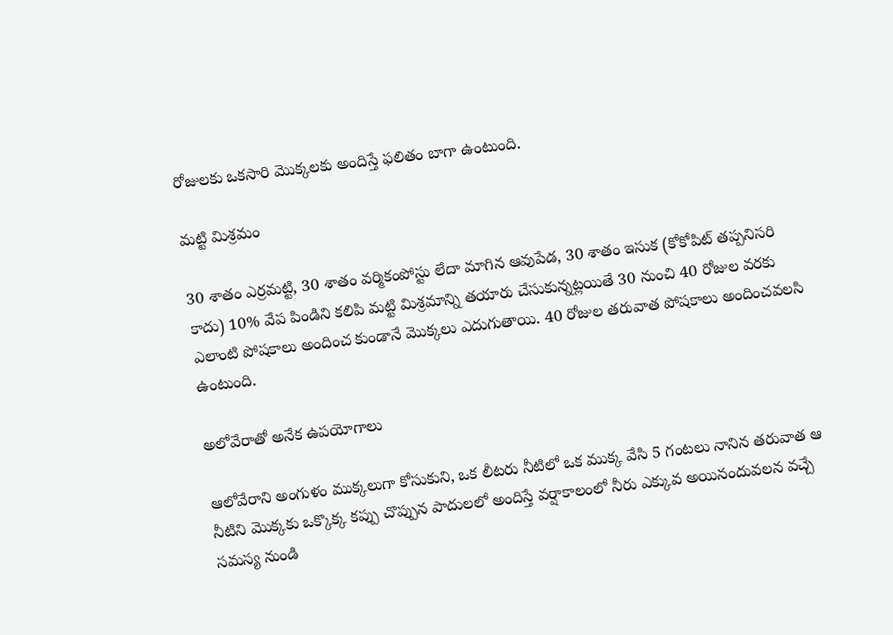రోజులకు ఒకసారి మొక్కలకు అందిస్తే ఫలితం బాగా ఉంటుంది.

మట్టి మిశ్రమం

30 శాతం ఎర్రమట్టి, 30 శాతం వర్మికంపోస్టు లేదా మాగిన ఆవుపేడ, 30 శాతం ఇసుక (కోకోపిట్‌ తప్పనిసరి కాదు) 10% వేప పిండిని కలిపి మట్టి మిశ్రమాన్ని తయారు చేసుకున్నట్లయితే 30 నుంచి 40 రోజుల వరకు ఎలాంటి పోషకాలు అందించ కుండానే మొక్కలు ఎదుగుతాయి. 40 రోజుల తరువాత పోషకాలు అందించవలసి ఉంటుంది.

అలోవేరాతో అనేక ఉపయోగాలు

ఆలోవేరాని అంగుళం ముక్కలుగా కోసుకుని, ఒక లీటరు నీటిలో ఒక ముక్క వేసి 5 గంటలు నానిన తరువాత ఆ నీటిని మొక్కకు ఒక్కొక్క కప్పు చొప్పున పాదులలో అందిస్తే వర్షాకాలంలో నీరు ఎక్కువ అయినందువలన వచ్చే సమస్య నుండి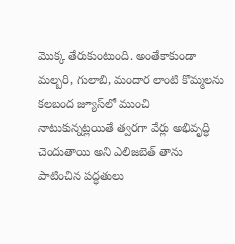మొక్క తేరుకుంటుంది. అంతేకాకుండా మల్బరి, గులాబి, మందార లాంటి కొమ్మలను కలబంద జ్యూస్‌లో ముంచి నాటుకున్నట్లయితే త్వరగా వేర్లు అభివృద్ధి చెందుతాయి అని ఎలిజబెత్‌ తాను పాటించిన పద్ధతులు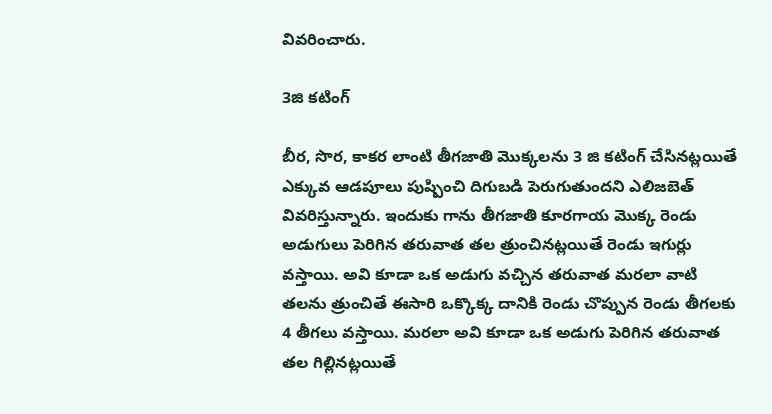వివరించారు.

3జి కటింగ్‌

బీర, సొర, కాకర లాంటి తీగజాతి మొక్కలను 3 జి కటింగ్‌ చేసినట్లయితే ఎక్కువ ఆడపూలు పుష్పించి దిగుబడి పెరుగుతుందని ఎలిజబెత్‌ వివరిస్తున్నారు. ఇందుకు గాను తీగజాతి కూరగాయ మొక్క రెండు అడుగులు పెరిగిన తరువాత తల త్రుంచినట్లయితే రెండు ఇగుర్లు వస్తాయి. అవి కూడా ఒక అడుగు వచ్చిన తరువాత మరలా వాటి తలను త్రుంచితే ఈసారి ఒక్కొక్క దానికి రెండు చొప్పున రెండు తీగలకు 4 తీగలు వస్తాయి. మరలా అవి కూడా ఒక అడుగు పెరిగిన తరువాత తల గిల్లినట్లయితే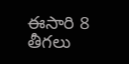ఈసారి 8 తీగలు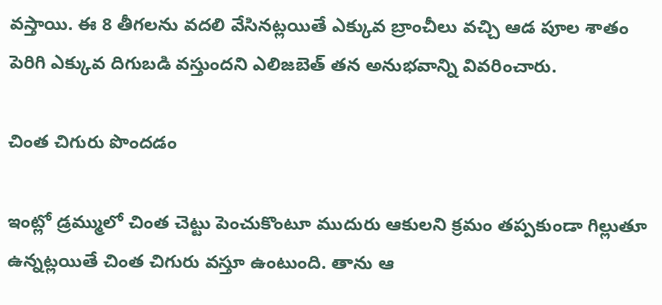వస్తాయి. ఈ 8 తీగలను వదలి వేసినట్లయితే ఎక్కువ బ్రాంచీలు వచ్చి ఆడ పూల శాతం పెరిగి ఎక్కువ దిగుబడి వస్తుందని ఎలిజబెత్‌ తన అనుభవాన్ని వివరించారు.

చింత చిగురు పొందడం

ఇంట్లో డ్రమ్ములో చింత చెట్టు పెంచుకొంటూ ముదురు ఆకులని క్రమం తప్పకుండా గిల్లుతూ ఉన్నట్లయితే చింత చిగురు వస్తూ ఉంటుంది. తాను ఆ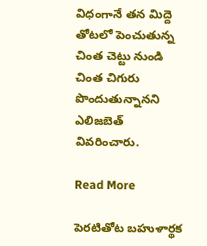విధంగానే తన మిద్దె తోటలో పెంచుతున్న చింత చెట్టు నుండి చింత చిగురు పొందుతున్నానని ఎలిజబెత్‌ వివరించారు.

Read More

పెరటితోట బహుళార్థక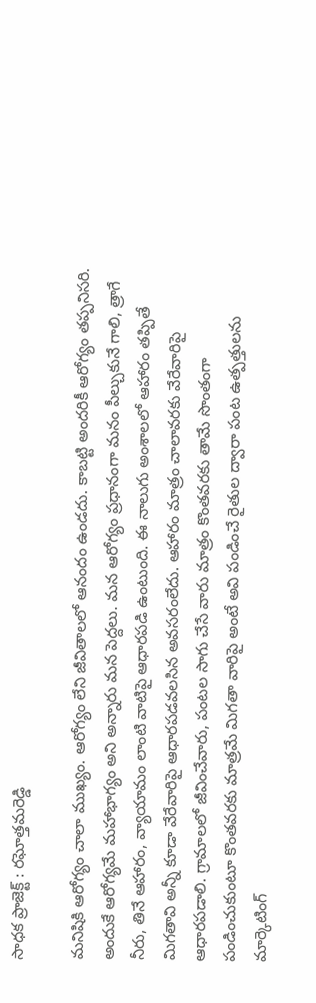సాధక ప్రాజెక్ట్‌ : రఘోత్తమరెడ్డి

మనిషికి ఆరోగ్యం చాలా ముఖ్యం. ఆరోగ్యం లేని జీవితాలలో ఆనందం ఉండదు. కాబట్టి అందరికీ ఆరోగ్యం తప్పనిసరి. అందుకే ఆరోగ్యమే మహాభాగ్యం అని అన్నారు మన పెద్దలు. మన ఆరోగ్యం ప్రధానంగా మనం పీల్చుకునే గాలి, త్రాగే నీరు, తినే ఆహారం, వ్యాయామం లాంటి వాటిపై ఆధారపడి ఉంటుంది. ఈ నాలుగు అంశాలలో ఆహారం తప్పితే మిగతావి అన్నీ కూడా వేరేవారిపై ఆధారపడవలసిన అవసరంలేదు. ఆహారం మాత్రం చాలావరకు వేరేవారిపై ఆధారపడాలి. గ్రామాలలో జీవించేవారు, పంటల సాగు చేసే వారు మాత్రం కొంతవరకు తామే సొంతంగా పండించుకుంటూ కొంతవరకు మాత్రమే మిగతా వారిపై అంటే అవి పండించే రైతుల ద్వారా పంట ఉత్పత్తులను మార్కెటింగ్‌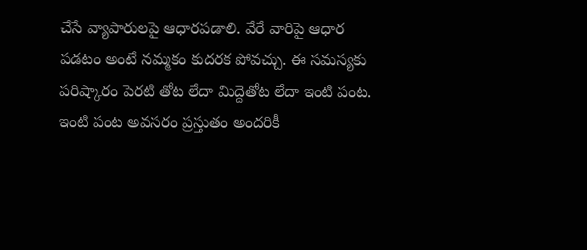చేసే వ్యాపారులపై ఆధారపడాలి. వేరే వారిపై ఆధార పడటం అంటే నమ్మకం కుదరక పోవచ్చు. ఈ సమస్యకు పరిష్కారం పెరటి తోట లేదా మిద్దెతోట లేదా ఇంటి పంట. ఇంటి పంట అవసరం ప్రస్తుతం అందరికీ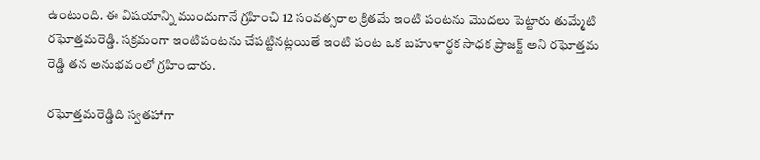ఉంటుంది. ఈ విషయాన్ని ముందుగానే గ్రహించి 12 సంవత్సరాల క్రితమే ఇంటి పంటను మొదలు పెట్టారు తుమ్మేటి రఘోత్తమరెడ్డి. సక్రమంగా ఇంటిపంటను చేపట్టినట్లయితే ఇంటి పంట ఒక బహుళార్థక సాధక ప్రాజక్ట్‌ అని రఘోత్తమ రెడ్డి తన అనుభవంలో గ్రహించారు.

రఘోత్తమరెడ్డిది స్వతహాగా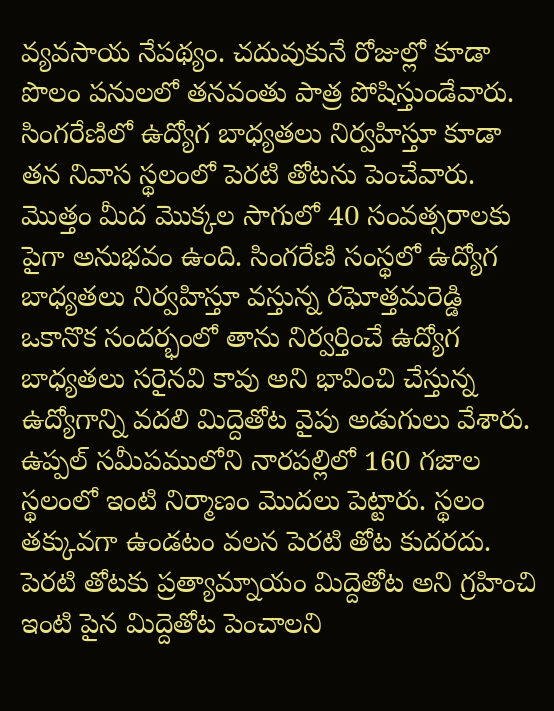వ్యవసాయ నేపథ్యం. చదువుకునే రోజుల్లో కూడా పొలం పనులలో తనవంతు పాత్ర పోషిస్తుండేవారు. సింగరేణిలో ఉద్యోగ బాధ్యతలు నిర్వహిస్తూ కూడా తన నివాస స్థలంలో పెరటి తోటను పెంచేవారు. మొత్తం మీద మొక్కల సాగులో 40 సంవత్సరాలకు పైగా అనుభవం ఉంది. సింగరేణి సంస్థలో ఉద్యోగ బాధ్యతలు నిర్వహిస్తూ వస్తున్న రఘోత్తమరెడ్డి ఒకానొక సందర్భంలో తాను నిర్వర్తించే ఉద్యోగ బాధ్యతలు సరైనవి కావు అని భావించి చేస్తున్న ఉద్యోగాన్ని వదలి మిద్దెతోట వైపు అడుగులు వేశారు. ఉప్పల్‌ సమీపములోని నారపల్లిలో 160 గజాల స్థలంలో ఇంటి నిర్మాణం మొదలు పెట్టారు. స్థలం తక్కువగా ఉండటం వలన పెరటి తోట కుదరదు. పెరటి తోటకు ప్రత్యామ్నాయం మిద్దెతోట అని గ్రహించి ఇంటి పైన మిద్దెతోట పెంచాలని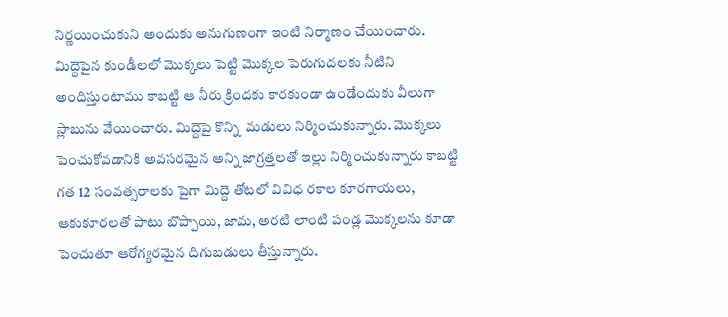నిర్ణయించుకుని అందుకు అనుగుణంగా ఇంటి నిర్మాణం చేయించారు. మిద్దెపైన కుండీలలో మొక్కలు పెట్టి మొక్కల పెరుగుదలకు నీటిని అందిస్తుంటాము కాబట్టి ఆ నీరు క్రిందకు కారకుండా ఉండేందుకు వీలుగా స్లాబును వేయించారు. మిద్దెపై కొన్ని  మడులు నిర్మించుకున్నారు. మొక్కలు పెంచుకోవడానికి అవసరమైన అన్ని జాగ్రత్తలతో ఇల్లు నిర్మించుకున్నారు కాబట్టి గత 12 సంవత్సరాలకు పైగా మిద్దె తోటలో వివిధ రకాల కూరగాయలు, ఆకుకూరలతో పాటు బొప్పాయి, జామ, అరటి లాంటి పండ్ల మొక్కలను కూడా పెంచుతూ ఆరోగ్యరమైన దిగుబడులు తీస్తున్నారు.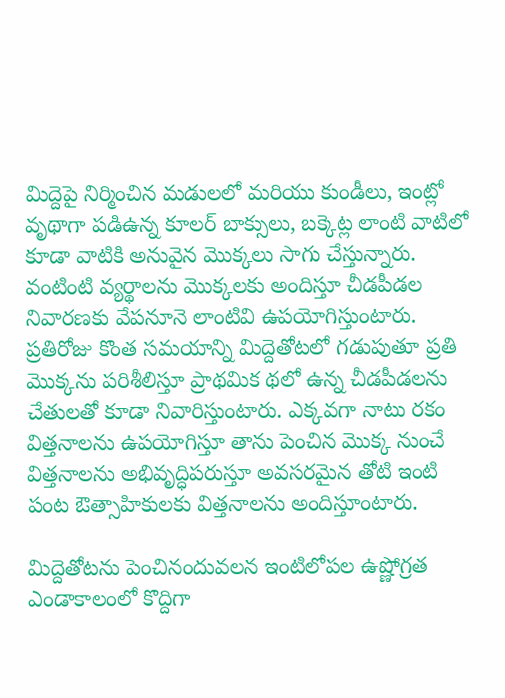మిద్దెపై నిర్మించిన మడులలో మరియు కుండీలు, ఇంట్లో వృథాగా పడిఉన్న కూలర్‌ బాక్సులు, బక్కెట్ల లాంటి వాటిలో కూడా వాటికి అనువైన మొక్కలు సాగు చేస్తున్నారు. వంటింటి వ్యర్థాలను మొక్కలకు అందిస్తూ చీడపీడల నివారణకు వేపనూనె లాంటివి ఉపయోగిస్తుంటారు. ప్రతిరోజు కొంత సమయాన్ని మిద్దెతోటలో గడుపుతూ ప్రతి మొక్కను పరిశీలిస్తూ ప్రాథమిక థలో ఉన్న చీడపీడలను చేతులతో కూడా నివారిస్తుంటారు. ఎక్కవగా నాటు రకం విత్తనాలను ఉపయోగిస్తూ తాను పెంచిన మొక్క నుంచే విత్తనాలను అభివృద్ధిపరుస్తూ అవసరమైన తోటి ఇంటి పంట ఔత్సాహికులకు విత్తనాలను అందిస్తూంటారు.

మిద్దెతోటను పెంచినందువలన ఇంటిలోపల ఉష్ణోగ్రత ఎండాకాలంలో కొద్దిగా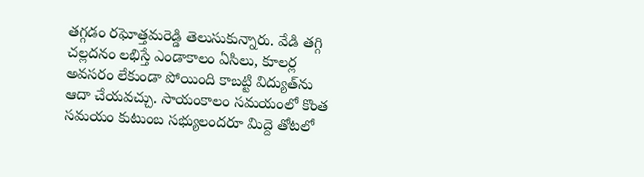తగ్గడం రఘోత్తమరెడ్డి తెలుసుకున్నారు. వేడి తగ్గి చల్లదనం లభిస్తే ఎండాకాలం ఏసిలు, కూలర్ల అవసరం లేకుండా పోయింది కాబట్టి విద్యుత్‌ను ఆదా చేయవచ్చు. సాయంకాలం సమయంలో కొంత సమయం కుటుంబ సభ్యులందరూ మిద్దె తోటలో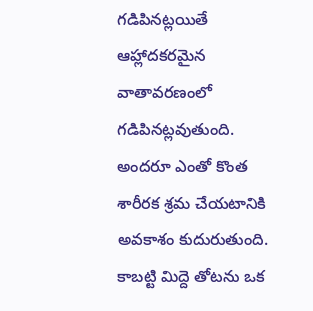గడిపినట్లయితే ఆహ్లాదకరమైన వాతావరణంలో గడిపినట్లవుతుంది. అందరూ ఎంతో కొంత శారీరక శ్రమ చేయటానికి అవకాశం కుదురుతుంది. కాబట్టి మిద్దె తోటను ఒక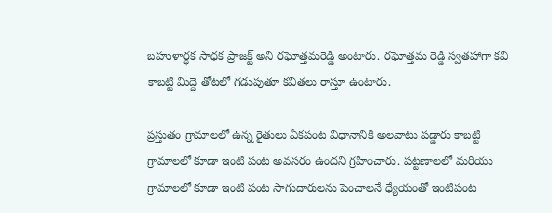బహుళార్ధక సాధక ప్రాజక్ట్‌ అని రఘోత్తమరెడ్డి అంటారు. రఘోత్తమ రెడ్డి స్వతహాగా కవి కాబట్టి మిద్దె తోటలో గడుపుతూ కవితలు రాస్తూ ఉంటారు.

ప్రస్తుతం గ్రామాలలో ఉన్న రైతులు ఏకపంట విధానానికి అలవాటు పడ్డారు కాబట్టి గ్రామాలలో కూడా ఇంటి పంట అవసరం ఉందని గ్రహించారు. పట్టణాలలో మరియు గ్రామాలలో కూడా ఇంటి పంట సాగుదారులను పెంచాలనే ధ్యేయంతో ఇంటిపంట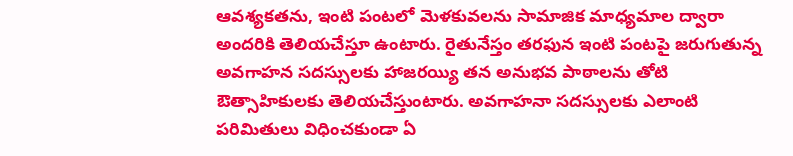ఆవశ్యకతను, ఇంటి పంటలో మెళకువలను సామాజిక మాధ్యమాల ద్వారా అందరికి తెలియచేస్తూ ఉంటారు. రైతునేస్తం తరఫున ఇంటి పంటపై జరుగుతున్న అవగాహన సదస్సులకు హాజరయ్యి తన అనుభవ పాఠాలను తోటి ఔత్సాహికులకు తెలియచేస్తుంటారు. అవగాహనా సదస్సులకు ఎలాంటి పరిమితులు విధించకుండా ఏ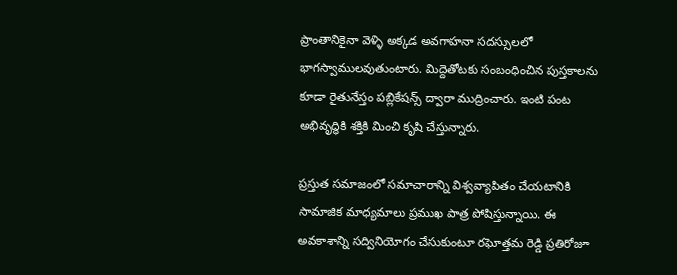ప్రాంతానికైనా వెళ్ళి అక్కడ అవగాహనా సదస్సులలో భాగస్వాములవుతుంటారు. మిద్దెతోటకు సంబంధించిన పుస్తకాలను కూడా రైతునేస్తం పబ్లికేషన్స్‌ ద్వారా ముద్రించారు. ఇంటి పంట అభివృద్ధికి శక్తికి మించి కృషి చేస్తున్నారు.

ప్రస్తుత సమాజంలో సమాచారాన్ని విశ్వవ్యాపితం చేయటానికి సామాజిక మాధ్యమాలు ప్రముఖ పాత్ర పోషిస్తున్నాయి. ఈ అవకాశాన్ని సద్వినియోగం చేసుకుంటూ రఘోత్తమ రెడ్డి ప్రతిరోజూ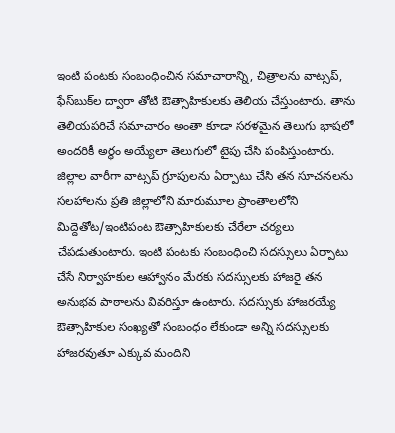ఇంటి పంటకు సంబంధించిన సమాచారాన్ని, చిత్రాలను వాట్సప్‌, ఫేస్‌బుక్‌ల ద్వారా తోటి ఔత్సాహికులకు తెలియ చేస్తుంటారు. తాను తెలియపరిచే సమాచారం అంతా కూడా సరళమైన తెలుగు భాషలో అందరికీ అర్థం అయ్యేలా తెలుగులో టైపు చేసి పంపిస్తుంటారు. జిల్లాల వారీగా వాట్సప్‌ గ్రూపులను ఏర్పాటు చేసి తన సూచనలను సలహాలను ప్రతి జిల్లాలోని మారుమూల ప్రాంతాలలోని మిద్దెతోట/ఇంటిపంట ఔత్సాహికులకు చేరేలా చర్యలు చేపడుతుంటారు. ఇంటి పంటకు సంబంధించి సదస్సులు ఏర్పాటు చేసే నిర్వాహకుల ఆహ్వానం మేరకు సదస్సులకు హాజరై తన అనుభవ పాఠాలను వివరిస్తూ ఉంటారు. సదస్సుకు హాజరయ్యే ఔత్సాహికుల సంఖ్యతో సంబంధం లేకుండా అన్ని సదస్సులకు హాజరవుతూ ఎక్కువ మందిని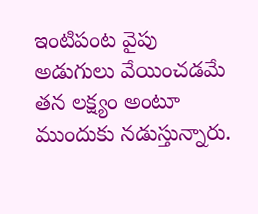ఇంటిపంట వైపు అడుగులు వేయించడమే తన లక్ష్యం అంటూ ముందుకు నడుస్తున్నారు.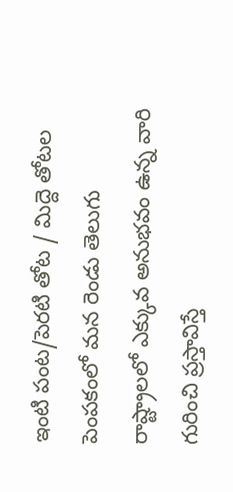ఇంటి పంట/పెరటి తోట / మిద్దె తోటల పెంపకంలో మన రెండు తెలుగు రాష్ట్రాలలో ఎక్కువ అనుభవం ఉన్న వారి గురించి ప్రస్తావిస్తే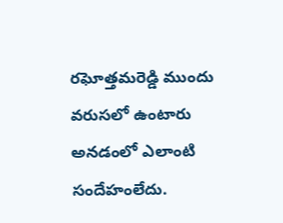రఘోత్తమరెడ్డి ముందు వరుసలో ఉంటారు అనడంలో ఎలాంటి సందేహంలేదు.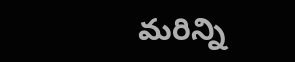మరిన్ని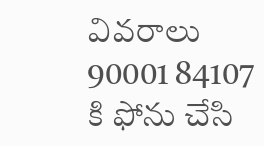వివరాలు 90001 84107 కి ఫోను చేసి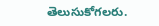తెలుసుకోగలరు.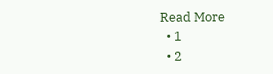Read More
  • 1
  • 2